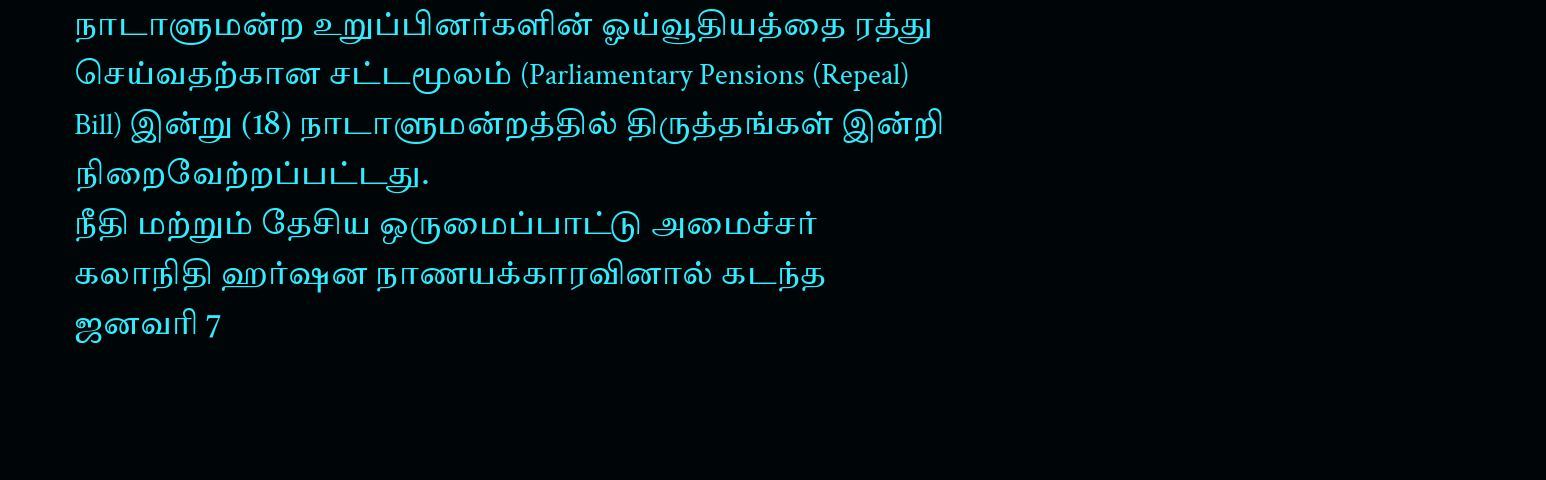நாடாளுமன்ற உறுப்பினர்களின் ஓய்வூதியத்தை ரத்து செய்வதற்கான சட்டமூலம் (Parliamentary Pensions (Repeal) Bill) இன்று (18) நாடாளுமன்றத்தில் திருத்தங்கள் இன்றி நிறைவேற்றப்பட்டது.
நீதி மற்றும் தேசிய ஒருமைப்பாட்டு அமைச்சர் கலாநிதி ஹர்ஷன நாணயக்காரவினால் கடந்த ஜனவரி 7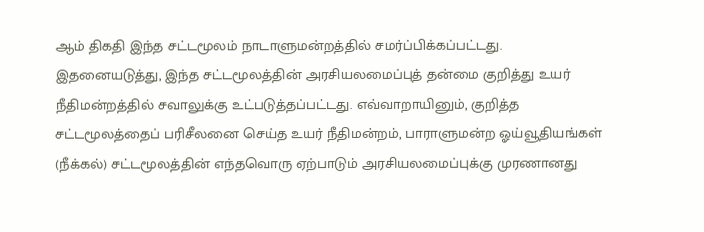ஆம் திகதி இந்த சட்டமூலம் நாடாளுமன்றத்தில் சமர்ப்பிக்கப்பட்டது.
இதனையடுத்து, இந்த சட்டமூலத்தின் அரசியலமைப்புத் தன்மை குறித்து உயர் நீதிமன்றத்தில் சவாலுக்கு உட்படுத்தப்பட்டது. எவ்வாறாயினும், குறித்த சட்டமூலத்தைப் பரிசீலனை செய்த உயர் நீதிமன்றம், பாராளுமன்ற ஓய்வூதியங்கள் (நீக்கல்) சட்டமூலத்தின் எந்தவொரு ஏற்பாடும் அரசியலமைப்புக்கு முரணானது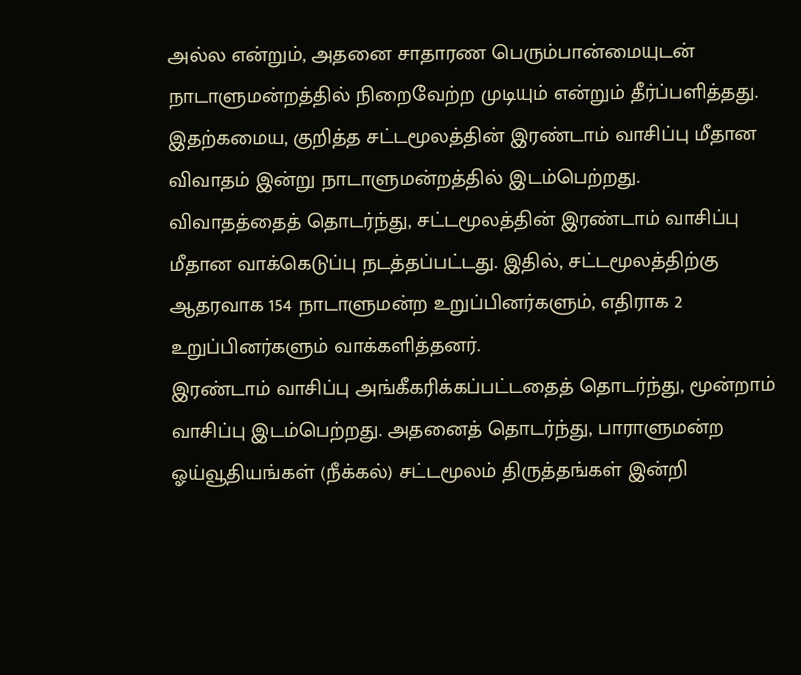அல்ல என்றும், அதனை சாதாரண பெரும்பான்மையுடன் நாடாளுமன்றத்தில் நிறைவேற்ற முடியும் என்றும் தீர்ப்பளித்தது.
இதற்கமைய, குறித்த சட்டமூலத்தின் இரண்டாம் வாசிப்பு மீதான விவாதம் இன்று நாடாளுமன்றத்தில் இடம்பெற்றது.
விவாதத்தைத் தொடர்ந்து, சட்டமூலத்தின் இரண்டாம் வாசிப்பு மீதான வாக்கெடுப்பு நடத்தப்பட்டது. இதில், சட்டமூலத்திற்கு ஆதரவாக 154 நாடாளுமன்ற உறுப்பினர்களும், எதிராக 2 உறுப்பினர்களும் வாக்களித்தனர்.
இரண்டாம் வாசிப்பு அங்கீகரிக்கப்பட்டதைத் தொடர்ந்து, மூன்றாம் வாசிப்பு இடம்பெற்றது. அதனைத் தொடர்ந்து, பாராளுமன்ற ஓய்வூதியங்கள் (நீக்கல்) சட்டமூலம் திருத்தங்கள் இன்றி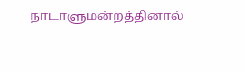நாடாளுமன்றத்தினால்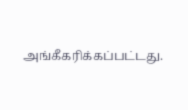அங்கீகரிக்கப்பட்டது.